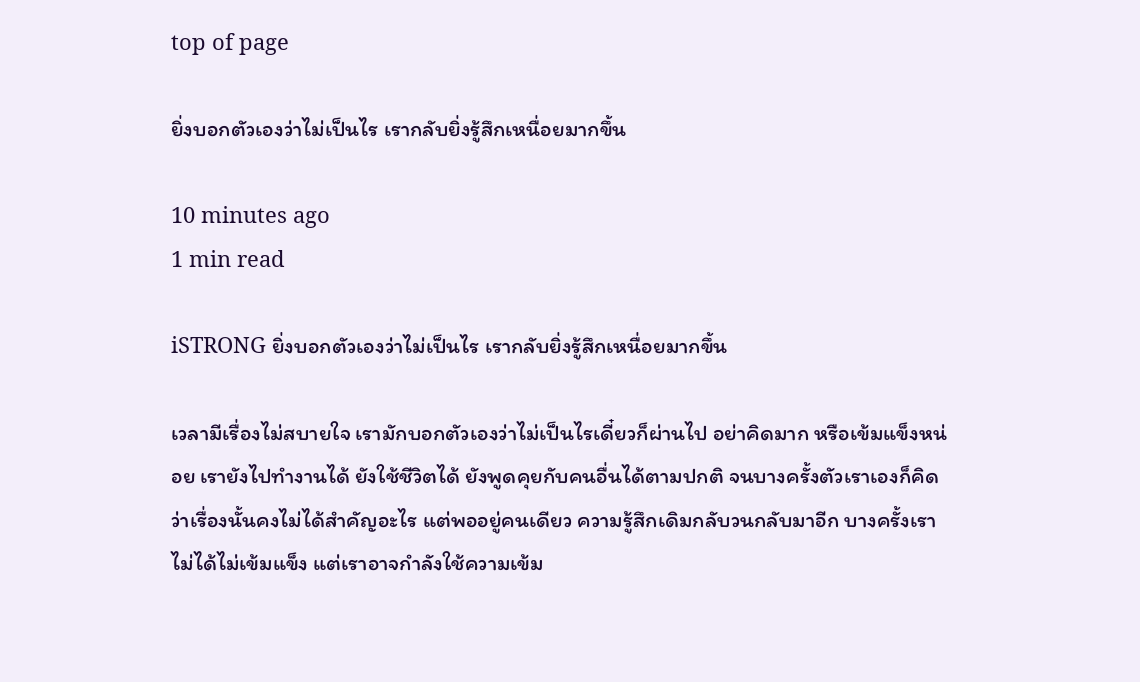top of page

ยิ่งบอกตัวเองว่าไม่เป็นไร เรากลับยิ่งรู้สึกเหนื่อยมากขึ้น

10 minutes ago
1 min read

iSTRONG ยิ่งบอกตัวเองว่าไม่เป็นไร เรากลับยิ่งรู้สึกเหนื่อยมากขึ้น

เวลามีเรื่องไม่สบายใจ เรามักบอกตัวเองว่าไม่เป็นไรเดี๋ยวก็ผ่านไป อย่าคิดมาก หรือเข้มแข็งหน่อย เรายังไปทำงานได้ ยังใช้ชีวิตได้ ยังพูดคุยกับคนอื่นได้ตามปกติ จนบางครั้งตัวเราเองก็คิดว่าเรื่องนั้นคงไม่ได้สำคัญอะไร แต่พออยู่คนเดียว ความรู้สึกเดิมกลับวนกลับมาอีก บางครั้งเราไม่ได้ไม่เข้มแข็ง แต่เราอาจกำลังใช้ความเข้ม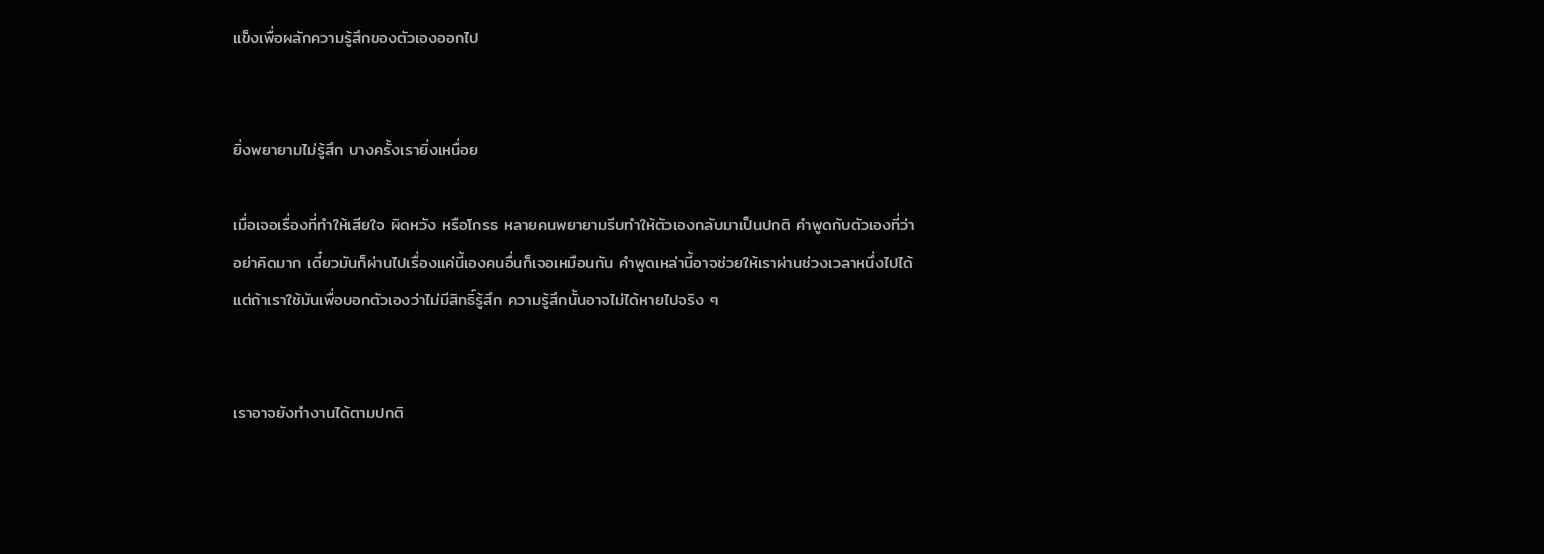แข็งเพื่อผลักความรู้สึกของตัวเองออกไป


ยิ่งพยายามไม่รู้สึก บางครั้งเรายิ่งเหนื่อย

เมื่อเจอเรื่องที่ทำให้เสียใจ ผิดหวัง หรือโกรธ หลายคนพยายามรีบทำให้ตัวเองกลับมาเป็นปกติ คำพูดกับตัวเองที่ว่า อย่าคิดมาก เดี๋ยวมันก็ผ่านไปเรื่องแค่นี้เองคนอื่นก็เจอเหมือนกัน คำพูดเหล่านี้อาจช่วยให้เราผ่านช่วงเวลาหนึ่งไปได้ แต่ถ้าเราใช้มันเพื่อบอกตัวเองว่าไม่มีสิทธิ์รู้สึก ความรู้สึกนั้นอาจไม่ได้หายไปจริง ๆ


เราอาจยังทำงานได้ตามปกติ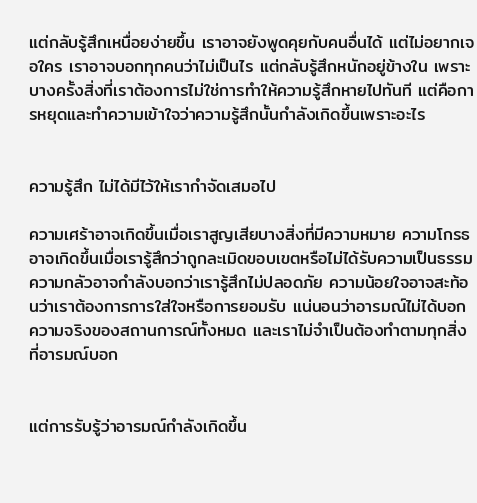แต่กลับรู้สึกเหนื่อยง่ายขึ้น เราอาจยังพูดคุยกับคนอื่นได้ แต่ไม่อยากเจอใคร เราอาจบอกทุกคนว่าไม่เป็นไร แต่กลับรู้สึกหนักอยู่ข้างใน เพราะบางครั้งสิ่งที่เราต้องการไม่ใช่การทำให้ความรู้สึกหายไปทันที แต่คือการหยุดและทำความเข้าใจว่าความรู้สึกนั้นกำลังเกิดขึ้นเพราะอะไร


ความรู้สึก ไม่ได้มีไว้ให้เรากำจัดเสมอไป

ความเศร้าอาจเกิดขึ้นเมื่อเราสูญเสียบางสิ่งที่มีความหมาย ความโกรธอาจเกิดขึ้นเมื่อเรารู้สึกว่าถูกละเมิดขอบเขตหรือไม่ได้รับความเป็นธรรม ความกลัวอาจกำลังบอกว่าเรารู้สึกไม่ปลอดภัย ความน้อยใจอาจสะท้อนว่าเราต้องการการใส่ใจหรือการยอมรับ แน่นอนว่าอารมณ์ไม่ได้บอกความจริงของสถานการณ์ทั้งหมด และเราไม่จำเป็นต้องทำตามทุกสิ่งที่อารมณ์บอก


แต่การรับรู้ว่าอารมณ์กำลังเกิดขึ้น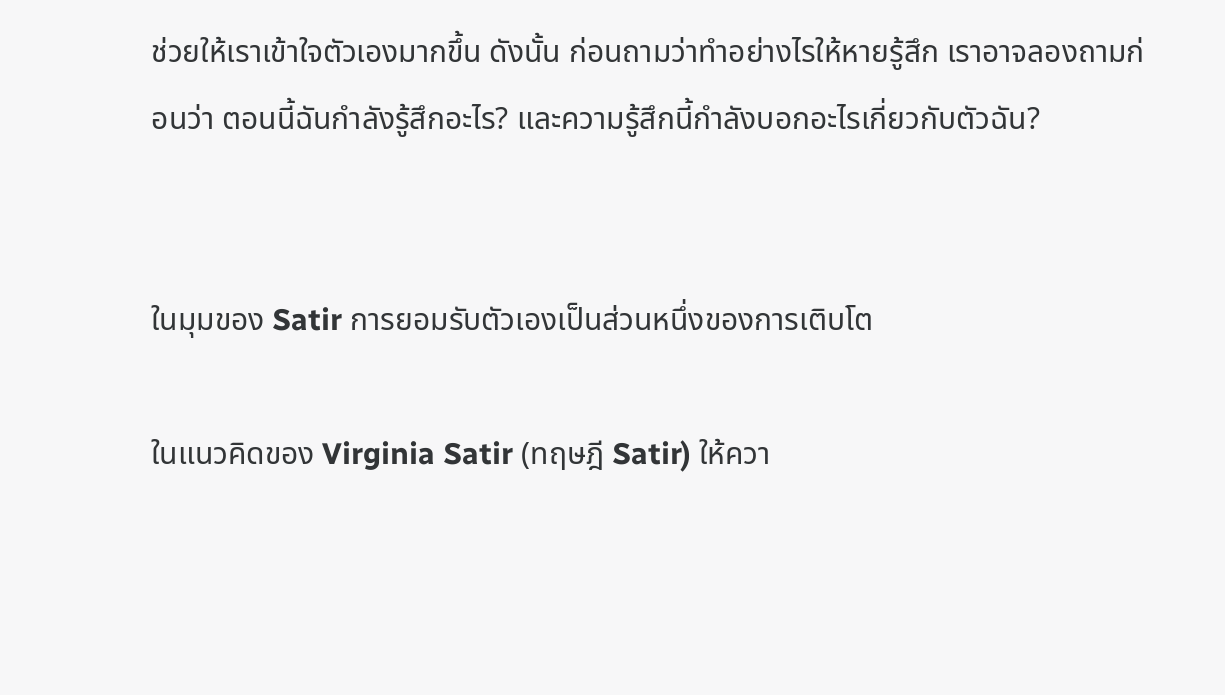ช่วยให้เราเข้าใจตัวเองมากขึ้น ดังนั้น ก่อนถามว่าทำอย่างไรให้หายรู้สึก เราอาจลองถามก่อนว่า ตอนนี้ฉันกำลังรู้สึกอะไร? และความรู้สึกนี้กำลังบอกอะไรเกี่ยวกับตัวฉัน?


ในมุมของ Satir การยอมรับตัวเองเป็นส่วนหนึ่งของการเติบโต

ในแนวคิดของ Virginia Satir (ทฤษฎี Satir) ให้ควา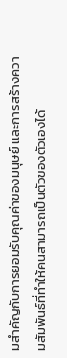มสำคัญกับการยอมรับคุณค่าของมนุษย์ และการสร้างความสัมพันธ์ที่ทำให้คนสามารถเป็นตัวของตัวเองได้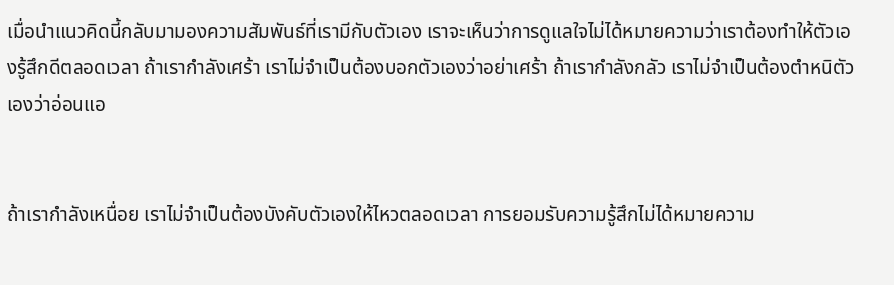เมื่อนำแนวคิดนี้กลับมามองความสัมพันธ์ที่เรามีกับตัวเอง เราจะเห็นว่าการดูแลใจไม่ได้หมายความว่าเราต้องทำให้ตัวเองรู้สึกดีตลอดเวลา ถ้าเรากำลังเศร้า เราไม่จำเป็นต้องบอกตัวเองว่าอย่าเศร้า ถ้าเรากำลังกลัว เราไม่จำเป็นต้องตำหนิตัวเองว่าอ่อนแอ


ถ้าเรากำลังเหนื่อย เราไม่จำเป็นต้องบังคับตัวเองให้ไหวตลอดเวลา การยอมรับความรู้สึกไม่ได้หมายความ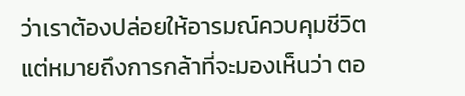ว่าเราต้องปล่อยให้อารมณ์ควบคุมชีวิต แต่หมายถึงการกล้าที่จะมองเห็นว่า ตอ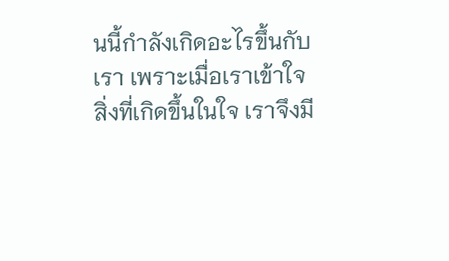นนี้กำลังเกิดอะไรขึ้นกับเรา เพราะเมื่อเราเข้าใจสิ่งที่เกิดขึ้นในใจ เราจึงมี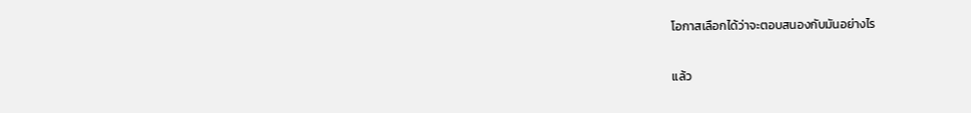โอกาสเลือกได้ว่าจะตอบสนองกับมันอย่างไร


แล้ว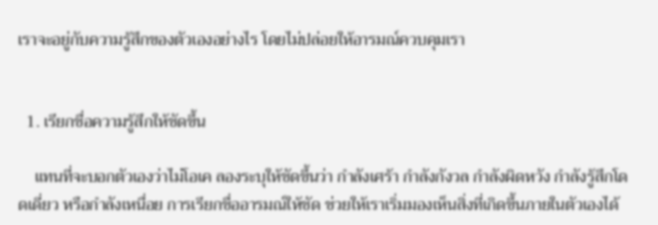เราจะอยู่กับความรู้สึกของตัวเองอย่างไร โดยไม่ปล่อยให้อารมณ์ควบคุมเรา


  1. เรียกชื่อความรู้สึกให้ชัดขึ้น

    แทนที่จะบอกตัวเองว่าไม่โอเค ลองระบุให้ชัดขึ้นว่า กำลังเศร้า กำลังกังวล กำลังผิดหวัง กำลังรู้สึกโดดเดี่ยว หรือกำลังเหนื่อย การเรียกชื่ออารมณ์ให้ชัด ช่วยให้เราเริ่มมองเห็นสิ่งที่เกิดขึ้นภายในตัวเองได้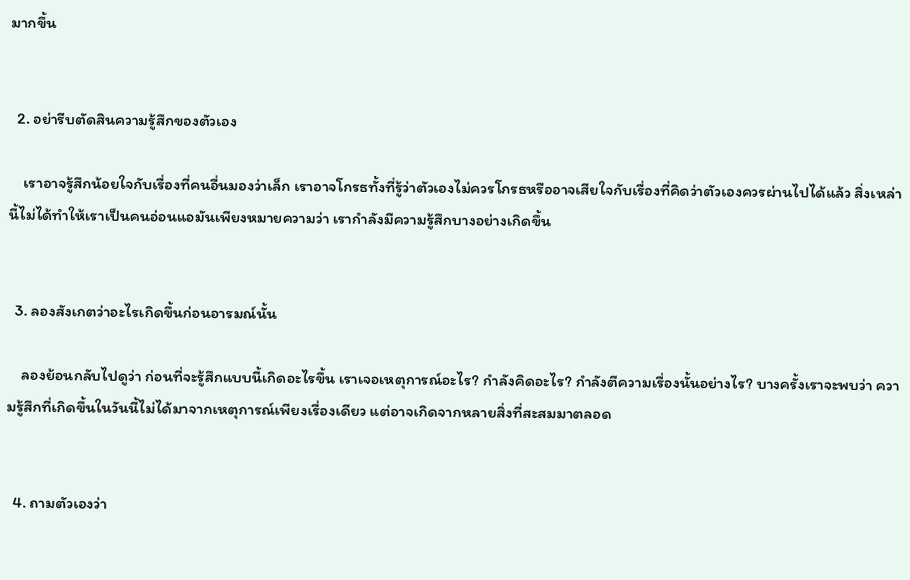มากขึ้น


  2. อย่ารีบตัดสินความรู้สึกของตัวเอง

    เราอาจรู้สึกน้อยใจกับเรื่องที่คนอื่นมองว่าเล็ก เราอาจโกรธทั้งที่รู้ว่าตัวเองไม่ควรโกรธหรืออาจเสียใจกับเรื่องที่คิดว่าตัวเองควรผ่านไปได้แล้ว สิ่งเหล่านี้ไม่ได้ทำให้เราเป็นคนอ่อนแอมันเพียงหมายความว่า เรากำลังมีความรู้สึกบางอย่างเกิดขึ้น


  3. ลองสังเกตว่าอะไรเกิดขึ้นก่อนอารมณ์นั้น

    ลองย้อนกลับไปดูว่า ก่อนที่จะรู้สึกแบบนี้เกิดอะไรขึ้น เราเจอเหตุการณ์อะไร? กำลังคิดอะไร? กำลังตีความเรื่องนั้นอย่างไร? บางครั้งเราจะพบว่า ความรู้สึกที่เกิดขึ้นในวันนี้ไม่ได้มาจากเหตุการณ์เพียงเรื่องเดียว แต่อาจเกิดจากหลายสิ่งที่สะสมมาตลอด


  4. ถามตัวเองว่า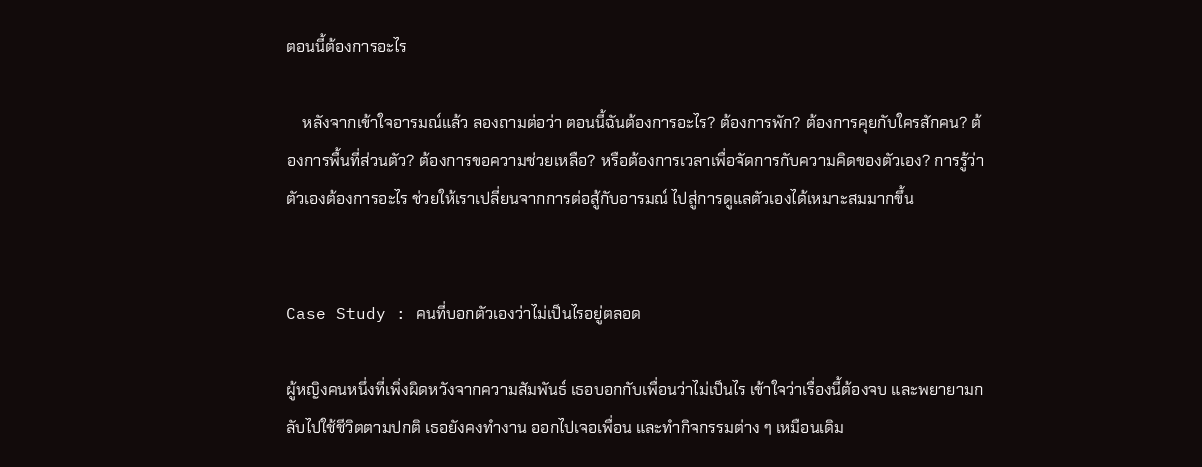ตอนนี้ต้องการอะไร

    หลังจากเข้าใจอารมณ์แล้ว ลองถามต่อว่า ตอนนี้ฉันต้องการอะไร? ต้องการพัก? ต้องการคุยกับใครสักคน? ต้องการพื้นที่ส่วนตัว? ต้องการขอความช่วยเหลือ? หรือต้องการเวลาเพื่อจัดการกับความคิดของตัวเอง? การรู้ว่าตัวเองต้องการอะไร ช่วยให้เราเปลี่ยนจากการต่อสู้กับอารมณ์ ไปสู่การดูแลตัวเองได้เหมาะสมมากขึ้น


Case Study : คนที่บอกตัวเองว่าไม่เป็นไรอยู่ตลอด

ผู้หญิงคนหนึ่งที่เพิ่งผิดหวังจากความสัมพันธ์ เธอบอกกับเพื่อนว่าไม่เป็นไร เข้าใจว่าเรื่องนี้ต้องจบ และพยายามกลับไปใช้ชีวิตตามปกติ เธอยังคงทำงาน ออกไปเจอเพื่อน และทำกิจกรรมต่าง ๆ เหมือนเดิม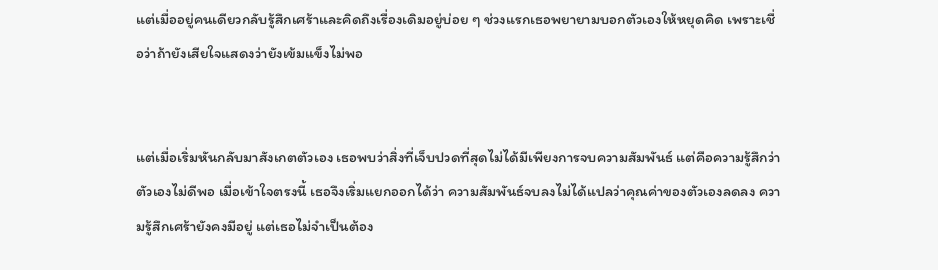แต่เมื่ออยู่คนเดียวกลับรู้สึกเศร้าและคิดถึงเรื่องเดิมอยู่บ่อย ๆ ช่วงแรกเธอพยายามบอกตัวเองให้หยุดคิด เพราะเชื่อว่าถ้ายังเสียใจแสดงว่ายังเข้มแข็งไม่พอ


แต่เมื่อเริ่มหันกลับมาสังเกตตัวเอง เธอพบว่าสิ่งที่เจ็บปวดที่สุดไม่ได้มีเพียงการจบความสัมพันธ์ แต่คือความรู้สึกว่าตัวเองไม่ดีพอ เมื่อเข้าใจตรงนี้ เธอจึงเริ่มแยกออกได้ว่า ความสัมพันธ์จบลงไม่ได้แปลว่าคุณค่าของตัวเองลดลง ความรู้สึกเศร้ายังคงมีอยู่ แต่เธอไม่จำเป็นต้อง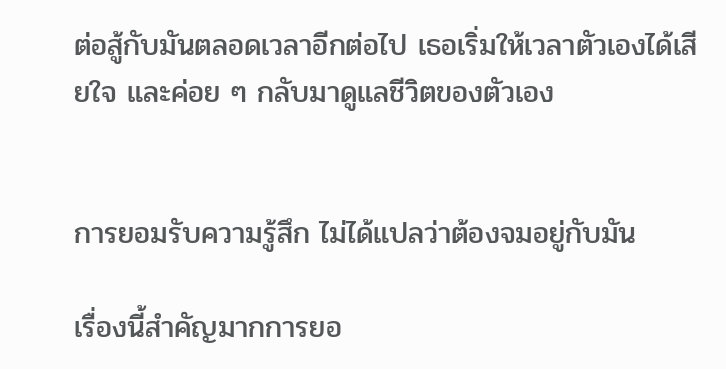ต่อสู้กับมันตลอดเวลาอีกต่อไป เธอเริ่มให้เวลาตัวเองได้เสียใจ และค่อย ๆ กลับมาดูแลชีวิตของตัวเอง


การยอมรับความรู้สึก ไม่ได้แปลว่าต้องจมอยู่กับมัน

เรื่องนี้สำคัญมากการยอ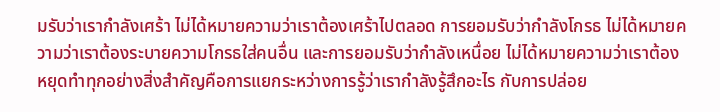มรับว่าเรากำลังเศร้า ไม่ได้หมายความว่าเราต้องเศร้าไปตลอด การยอมรับว่ากำลังโกรธ ไม่ได้หมายความว่าเราต้องระบายความโกรธใส่คนอื่น และการยอมรับว่ากำลังเหนื่อย ไม่ได้หมายความว่าเราต้องหยุดทำทุกอย่างสิ่งสำคัญคือการแยกระหว่างการรู้ว่าเรากำลังรู้สึกอะไร กับการปล่อย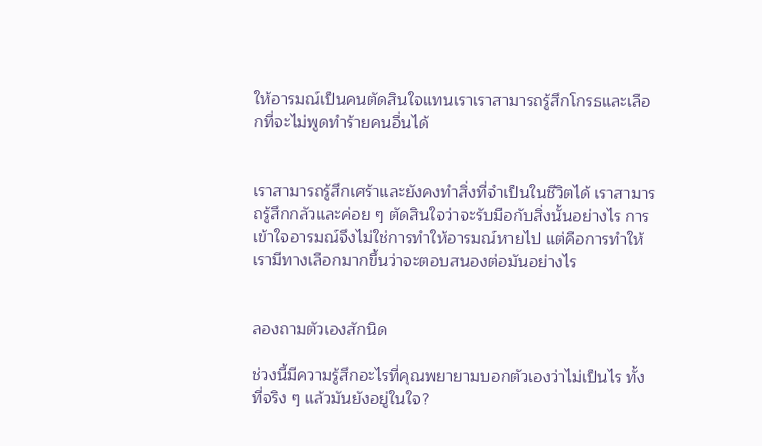ให้อารมณ์เป็นคนตัดสินใจแทนเราเราสามารถรู้สึกโกรธและเลือกที่จะไม่พูดทำร้ายคนอื่นได้


เราสามารถรู้สึกเศร้าและยังคงทำสิ่งที่จำเป็นในชีวิตได้ เราสามารถรู้สึกกลัวและค่อย ๆ ตัดสินใจว่าจะรับมือกับสิ่งนั้นอย่างไร การเข้าใจอารมณ์จึงไม่ใช่การทำให้อารมณ์หายไป แต่คือการทำให้เรามีทางเลือกมากขึ้นว่าจะตอบสนองต่อมันอย่างไร


ลองถามตัวเองสักนิด

ช่วงนี้มีความรู้สึกอะไรที่คุณพยายามบอกตัวเองว่าไม่เป็นไร ทั้งที่จริง ๆ แล้วมันยังอยู่ในใจ?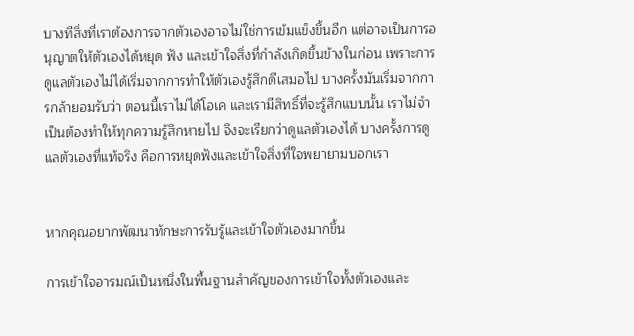บางทีสิ่งที่เราต้องการจากตัวเองอาจไม่ใช่การเข้มแข็งขึ้นอีก แต่อาจเป็นการอนุญาตให้ตัวเองได้หยุด ฟัง และเข้าใจสิ่งที่กำลังเกิดขึ้นข้างในก่อน เพราะการดูแลตัวเองไม่ได้เริ่มจากการทำให้ตัวเองรู้สึกดีเสมอไป บางครั้งมันเริ่มจากการกล้ายอมรับว่า ตอนนี้เราไม่ได้โอเค และเรามีสิทธิ์ที่จะรู้สึกแบบนั้น เราไม่จำเป็นต้องทำให้ทุกความรู้สึกหายไป จึงจะเรียกว่าดูแลตัวเองได้ บางครั้งการดูแลตัวเองที่แท้จริง คือการหยุดฟังและเข้าใจสิ่งที่ใจพยายามบอกเรา


หากคุณอยากพัฒนาทักษะการรับรู้และเข้าใจตัวเองมากขึ้น

การเข้าใจอารมณ์เป็นหนึ่งในพื้นฐานสำคัญของการเข้าใจทั้งตัวเองและ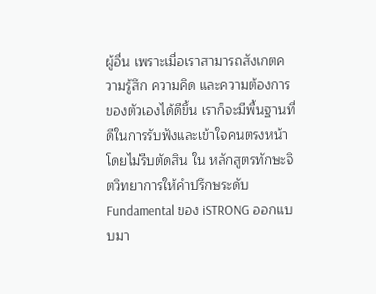ผู้อื่น เพราะเมื่อเราสามารถสังเกตความรู้สึก ความคิด และความต้องการของตัวเองได้ดีขึ้น เราก็จะมีพื้นฐานที่ดีในการรับฟังและเข้าใจคนตรงหน้าโดยไม่รีบตัดสิน ใน หลักสูตรทักษะจิตวิทยาการให้คำปรึกษระดับ Fundamental ของ iSTRONG ออกแบบมา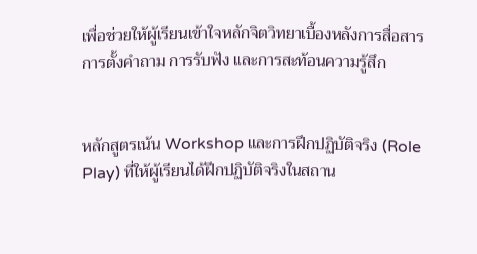เพื่อช่วยให้ผู้เรียนเข้าใจหลักจิตวิทยาเบื้องหลังการสื่อสาร การตั้งคำถาม การรับฟัง และการสะท้อนความรู้สึก


หลักสูตรเน้น Workshop และการฝึกปฏิบัติจริง (Role Play) ที่ให้ผู้เรียนได้ฝึกปฏิบัติจริงในสถาน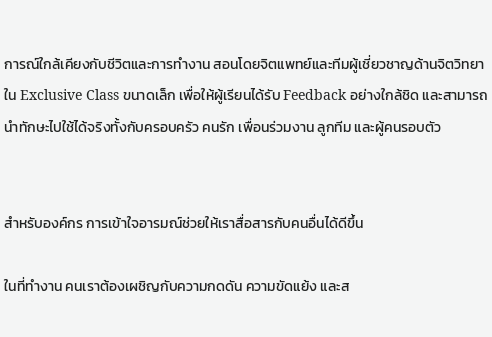การณ์ใกล้เคียงกับชีวิตและการทำงาน สอนโดยจิตแพทย์และทีมผู้เชี่ยวชาญด้านจิตวิทยา ใน Exclusive Class ขนาดเล็ก เพื่อให้ผู้เรียนได้รับ Feedback อย่างใกล้ชิด และสามารถนำทักษะไปใช้ได้จริงทั้งกับครอบครัว คนรัก เพื่อนร่วมงาน ลูกทีม และผู้คนรอบตัว


สำหรับองค์กร การเข้าใจอารมณ์ช่วยให้เราสื่อสารกับคนอื่นได้ดีขึ้น

ในที่ทำงาน คนเราต้องเผชิญกับความกดดัน ความขัดแย้ง และส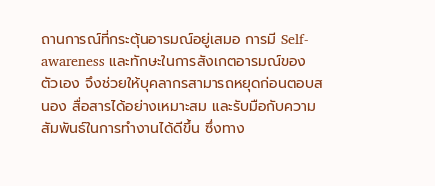ถานการณ์ที่กระตุ้นอารมณ์อยู่เสมอ การมี Self-awareness และทักษะในการสังเกตอารมณ์ของตัวเอง จึงช่วยให้บุคลากรสามารถหยุดก่อนตอบสนอง สื่อสารได้อย่างเหมาะสม และรับมือกับความสัมพันธ์ในการทำงานได้ดีขึ้น ซึ่งทาง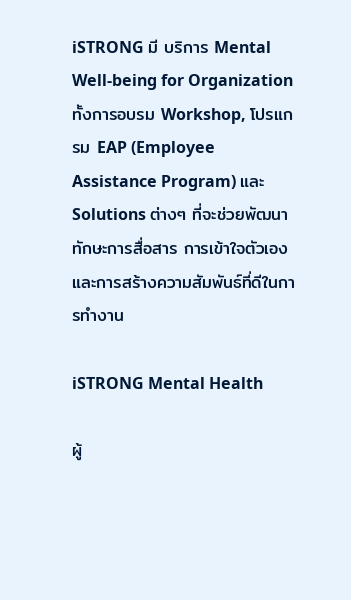iSTRONG มี บริการ Mental Well-being for Organization ทั้งการอบรม Workshop, โปรแกรม EAP (Employee Assistance Program) และ Solutions ต่างๆ ที่จะช่วยพัฒนาทักษะการสื่อสาร การเข้าใจตัวเอง และการสร้างความสัมพันธ์ที่ดีในการทำงาน

iSTRONG Mental Health

ผู้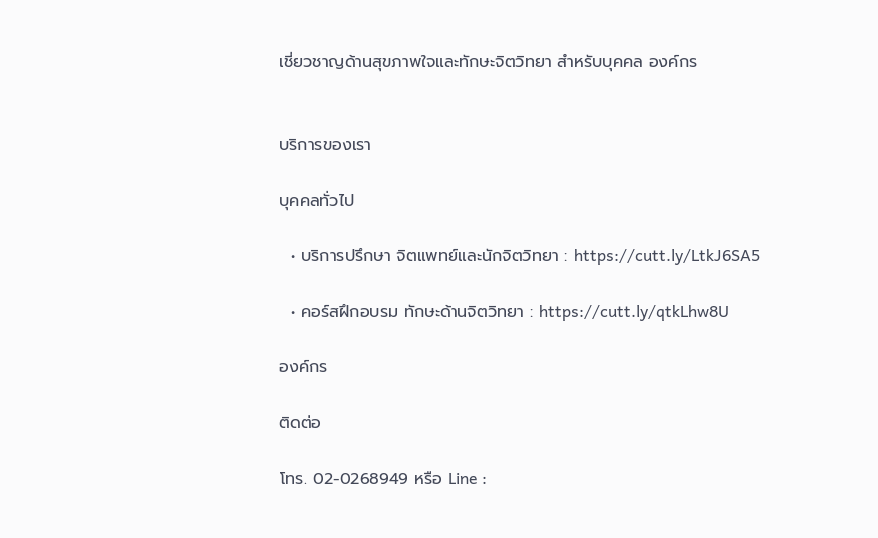เชี่ยวชาญด้านสุขภาพใจและทักษะจิตวิทยา สำหรับบุคคล องค์กร


บริการของเรา

บุคคลทั่วไป

  • บริการปรึกษา จิตแพทย์และนักจิตวิทยา : https://cutt.ly/LtkJ6SA5

  • คอร์สฝึกอบรม ทักษะด้านจิตวิทยา : https://cutt.ly/qtkLhw8U

องค์กร

ติดต่อ

โทร. 02-0268949 หรือ Line :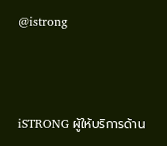@istrong



iSTRONG ผู้ให้บริการด้าน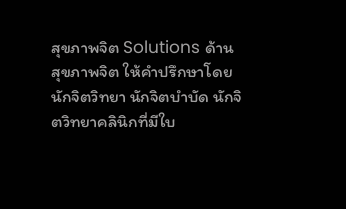สุขภาพจิต Solutions ด้านสุขภาพจิต ให้คำปรึกษาโดยนักจิตวิทยา นักจิตบำบัด นักจิตวิทยาคลินิกที่มีใบ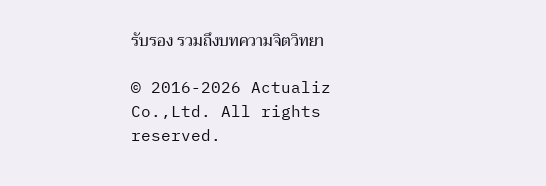รับรอง รวมถึงบทความจิตวิทยา

© 2016-2026 Actualiz Co.,Ltd. All rights reserved.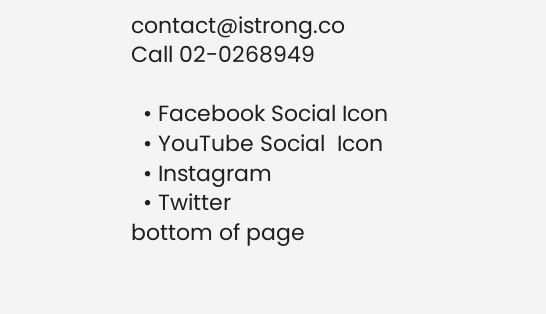contact@istrong.co                     Call 02-0268949

  • Facebook Social Icon
  • YouTube Social  Icon
  • Instagram
  • Twitter
bottom of page